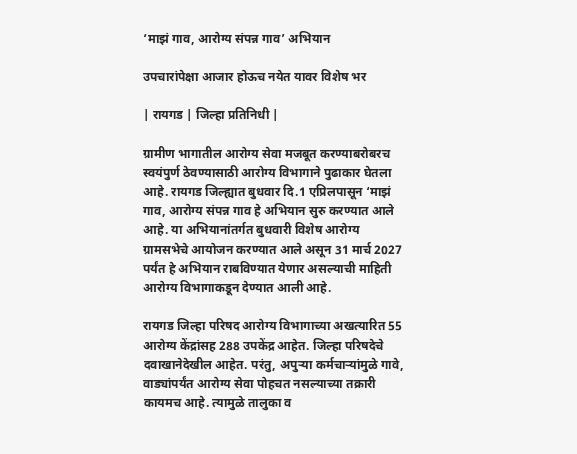‘माझं गाव, आरोग्य संपन्न गाव’ अभियान

उपचारांपेक्षा आजार होऊच नयेत यावर विशेष भर

| रायगड | जिल्हा प्रतिनिधी |

ग्रामीण भागातील आरोग्य सेवा मजबूत करण्याबरोबरच स्वयंपुर्ण ठेवण्यासाठी आरोग्य विभागाने पुढाकार घेतला आहे. रायगड जिल्ह्यात बुधवार दि.1 एप्रिलपासून ‌‘माझं गाव, आरोग्य संपन्न गाव हे अभियान सुरु करण्यात आले आहे. या अभियानांतर्गत बुधवारी विशेष आरोग्य ग्रामसभेचे आयोजन करण्यात आले असून 31 मार्च 2027 पर्यंत हे अभियान राबविण्यात येणार असल्याची माहिती आरोग्य विभागाकडून देण्यात आली आहे.

रायगड जिल्हा परिषद आरोग्य विभागाच्या अखत्यारित 55 आरोग्य केंद्रांसह 288 उपकेंद्र आहेत. जिल्हा परिषदेचे दवाखानेदेखील आहेत. परंतु, अपुऱ्या कर्मचाऱ्यांमुळे गावे, वाड्यांपर्यंत आरोग्य सेवा पोहचत नसल्याच्या तक्रारी कायमच आहे. त्यामुळे तालुका व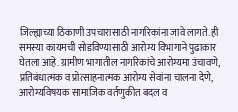जिल्ह्याच्या ठिकाणी उपचारासाठी नागरिकांना जावे लागते. ही समस्या कायमची सोडविण्यासाठी आरोग्य विभागाने पुढाकार घेतला आहे. ग्रामीण भागातील नागरिकांचे आरोग्यमा उंचावणे, प्रतिबंधात्मक व प्रोत्साहनात्मक आरोग्य सेवांना चालना देणे, आरोग्यविषयक सामाजिक वर्तणुकीत बदल व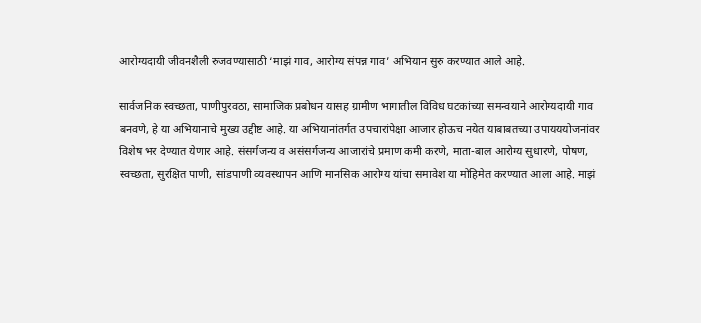आरोग्यदायी जीवनशैली रुजवण्यासाठी ‌‘माझं गाव, आरोग्य संपन्न गाव’ अभियान सुरु करण्यात आले आहे.

सार्वजनिक स्वच्छता, पाणीपुरवठा, सामाजिक प्रबोधन यासह ग्रामीण भागातील विविध घटकांच्या समन्वयाने आरोग्यदायी गाव बनवणे, हे या अभियानाचे मुख्य उद्दीष्ट आहे. या अभियानांतर्गत उपचारांपेक्षा आजार होऊच नयेत याबाबतच्या उपायययोजनांवर विशेष भर देण्यात येणार आहे. संसर्गजन्य व असंसर्गजन्य आजारांचे प्रमाण कमी करणे, माता-बाल आरोग्य सुधारणे, पोषण, स्वच्छता, सुरक्षित पाणी, सांडपाणी व्यवस्थापन आणि मानसिक आरोग्य यांचा समावेश या मोहिमेत करण्यात आला आहे. माझं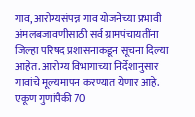गाव, आरोग्यसंपन्न गाव योजनेच्या प्रभावी अंमलबजावणीसाठी सर्व ग्रामपंचायतींना जिल्हा परिषद प्रशासनाकडून सूचना दिल्या आहेत. आरोग्य विभागाच्या निर्देशानुसार गावांचे मूल्यमापन करण्यात येणार आहे. एकूण गुणांपैकी 70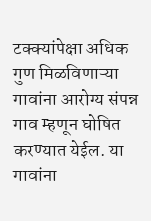टक्क्यांपेक्षा अधिक गुण मिळविणाऱ्या गावांना आरोग्य संपन्न गाव म्हणून घोषित करण्यात येईल. या गावांना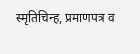स्मृतिचिन्ह, प्रमाणपत्र व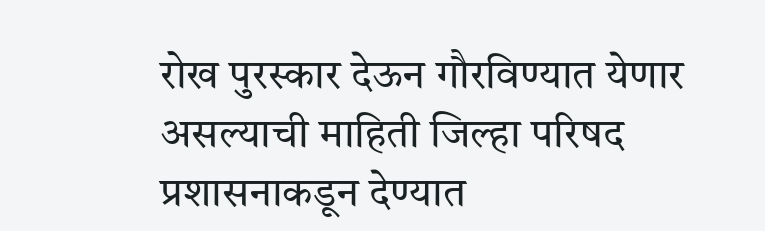रोख पुरस्कार देऊन गौरविण्यात येणार असल्याची माहिती जिल्हा परिषद प्रशासनाकडून देण्यात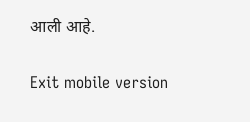आली आहे.

Exit mobile version